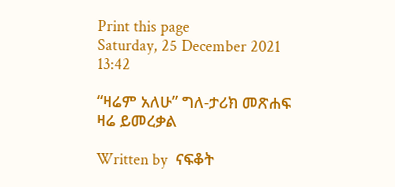Print this page
Saturday, 25 December 2021 13:42

“ዛሬም አለሁ” ግለ-ታሪክ መጽሐፍ ዛሬ ይመረቃል

Written by  ናፍቆት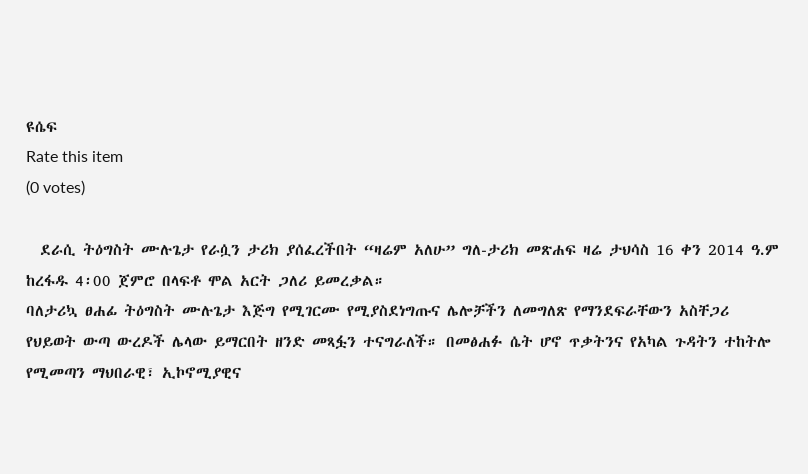ዩሴፍ
Rate this item
(0 votes)

  ደራሲ ትዕግስት ሙሉጌታ የራሷን ታሪክ ያሰፈረችበት “ዛሬም አለሁ” ግለ-ታሪክ መጽሐፍ ዛሬ ታህሳስ 16 ቀን 2014 ዓ.ም ከረፋዱ 4፡00 ጀምሮ በላፍቶ ሞል አርት ጋለሪ ይመረቃል።
ባለታሪኳ ፀሐፊ ትዕግስት ሙሉጌታ እጅግ የሚገርሙ የሚያስደነግጡና ሌሎቻችን ለመግለጽ የማንደፍራቸውን አስቸጋሪ የህይወት ውጣ ውረዶች ሌላው ይማርበት ዘንድ መጻፏን ተናግራለች። በመፅሐፉ ሴት ሆኖ ጥቃትንና የአካል ጉዳትን ተከትሎ የሚመጣን ማህበራዊ፣ ኢኮኖሚያዊና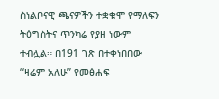ስነልቦናዊ ጫናዎችን ተቋቁሞ የማለፍን ትዕግስትና ጥንካሬ የያዘ ነውም ተብሏል። በ191 ገጽ በተቀነበበው “ዛሬም አለሁ” የመፅሐፍ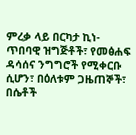ምረቃ ላይ በርካታ ኪነ-ጥበባዊ ዝግጅቶች፣ የመፅሐፍ ዳሳሰና ንግግሮች የሚቀርቡ ሲሆን፣ በዕለቱም ጋዜጠኞች፣ በሴቶች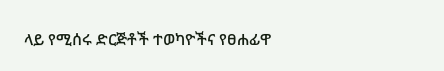ላይ የሚሰሩ ድርጅቶች ተወካዮችና የፀሐፊዋ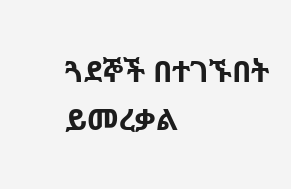ጓደኞች በተገኙበት ይመረቃል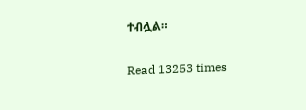ተብሏል።

Read 13253 times